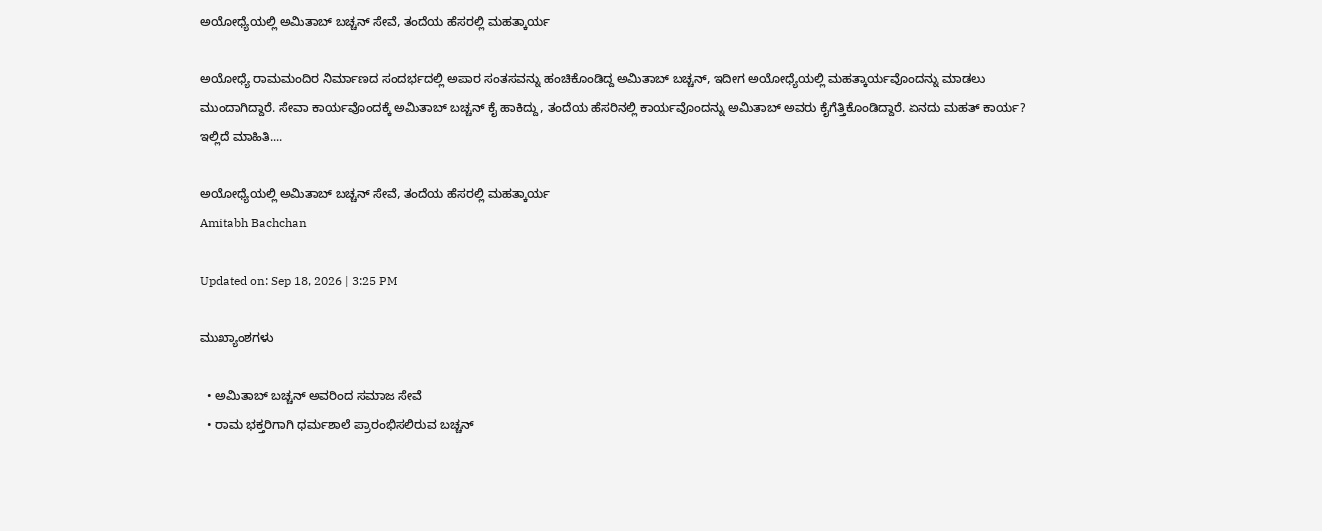ಅಯೋಧ್ಯೆಯಲ್ಲಿ ಅಮಿತಾಬ್ ಬಚ್ಚನ್ ಸೇವೆ, ತಂದೆಯ ಹೆಸರಲ್ಲಿ ಮಹತ್ಕಾರ್ಯ

ಅಯೋಧ್ಯೆ ರಾಮಮಂದಿರ ನಿರ್ಮಾಣದ ಸಂದರ್ಭದಲ್ಲಿ ಅಪಾರ ಸಂತಸವನ್ನು ಹಂಚಿಕೊಂಡಿದ್ದ ಅಮಿತಾಬ್ ಬಚ್ಚನ್, ಇದೀಗ ಅಯೋಧ್ಯೆಯಲ್ಲಿ ಮಹತ್ಕಾರ್ಯವೊಂದನ್ನು ಮಾಡಲು ಮುಂದಾಗಿದ್ದಾರೆ. ಸೇವಾ ಕಾರ್ಯವೊಂದಕ್ಕೆ ಅಮಿತಾಬ್ ಬಚ್ಚನ್ ಕೈ ಹಾಕಿದ್ದು, ತಂದೆಯ ಹೆಸರಿನಲ್ಲಿ ಕಾರ್ಯವೊಂದನ್ನು ಅಮಿತಾಬ್ ಅವರು ಕೈಗೆತ್ತಿಕೊಂಡಿದ್ದಾರೆ. ಏನದು ಮಹತ್ ಕಾರ್ಯ? ಇಲ್ಲಿದೆ ಮಾಹಿತಿ....

ಅಯೋಧ್ಯೆಯಲ್ಲಿ ಅಮಿತಾಬ್ ಬಚ್ಚನ್ ಸೇವೆ, ತಂದೆಯ ಹೆಸರಲ್ಲಿ ಮಹತ್ಕಾರ್ಯ
Amitabh Bachchan

Updated on: Sep 18, 2026 | 3:25 PM

ಮುಖ್ಯಾಂಶಗಳು

  • ಅಮಿತಾಬ್ ಬಚ್ಚನ್ ಅವರಿಂದ ಸಮಾಜ ಸೇವೆ
  • ರಾಮ ಭಕ್ತರಿಗಾಗಿ ಧರ್ಮಶಾಲೆ ಪ್ರಾರಂಭಿಸಲಿರುವ ಬಚ್ಚನ್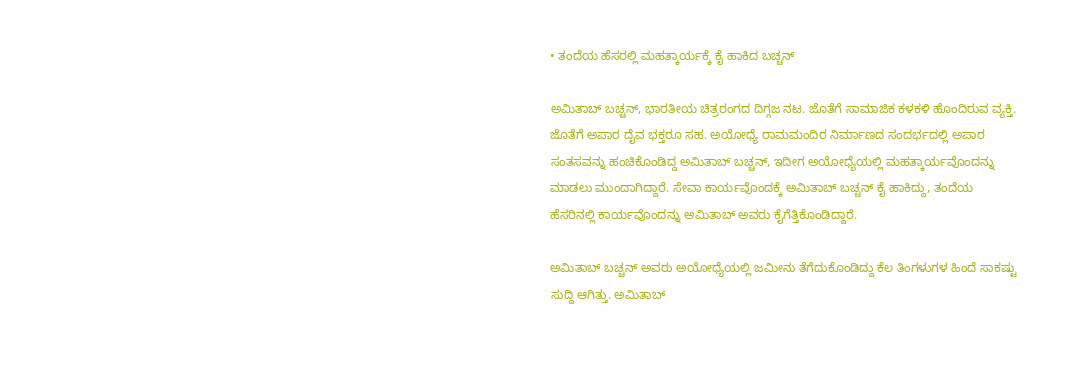• ತಂದೆಯ ಹೆಸರಲ್ಲಿ ಮಹತ್ಕಾರ್ಯಕ್ಕೆ ಕೈ ಹಾಕಿದ ಬಚ್ಚನ್

ಅಮಿತಾಬ್ ಬಚ್ಚನ್, ಭಾರತೀಯ ಚಿತ್ರರಂಗದ ದಿಗ್ಗಜ ನಟ. ಜೊತೆಗೆ ಸಾಮಾಜಿಕ ಕಳಕಳಿ ಹೊಂದಿರುವ ವ್ಯಕ್ತಿ. ಜೊತೆಗೆ ಅಪಾರ ದೈವ ಭಕ್ತರೂ ಸಹ. ಅಯೋಧ್ಯೆ ರಾಮಮಂದಿರ ನಿರ್ಮಾಣದ ಸಂದರ್ಭದಲ್ಲಿ ಅಪಾರ ಸಂತಸವನ್ನು ಹಂಚಿಕೊಂಡಿದ್ದ ಅಮಿತಾಬ್ ಬಚ್ಚನ್, ಇದೀಗ ಅಯೋಧ್ಯೆಯಲ್ಲಿ ಮಹತ್ಕಾರ್ಯವೊಂದನ್ನು ಮಾಡಲು ಮುಂದಾಗಿದ್ದಾರೆ. ಸೇವಾ ಕಾರ್ಯವೊಂದಕ್ಕೆ ಅಮಿತಾಬ್ ಬಚ್ಚನ್ ಕೈ ಹಾಕಿದ್ದು, ತಂದೆಯ ಹೆಸರಿನಲ್ಲಿ ಕಾರ್ಯವೊಂದನ್ನು ಅಮಿತಾಬ್ ಅವರು ಕೈಗೆತ್ತಿಕೊಂಡಿದ್ದಾರೆ.

ಅಮಿತಾಬ್ ಬಚ್ಚನ್ ಅವರು ಅಯೋಧ್ಯೆಯಲ್ಲಿ ಜಮೀನು ತೆಗೆದುಕೊಂಡಿದ್ದು ಕೆಲ ತಿಂಗಳುಗಳ ಹಿಂದೆ ಸಾಕಷ್ಟು ಸುದ್ದಿ ಆಗಿತ್ತು. ಅಮಿತಾಬ್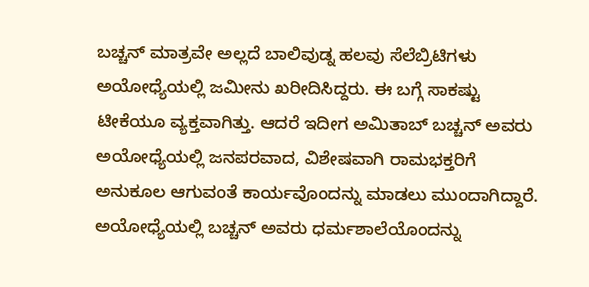ಬಚ್ಚನ್ ಮಾತ್ರವೇ ಅಲ್ಲದೆ ಬಾಲಿವುಡ್ನ ಹಲವು ಸೆಲೆಬ್ರಿಟಿಗಳು ಅಯೋಧ್ಯೆಯಲ್ಲಿ ಜಮೀನು ಖರೀದಿಸಿದ್ದರು. ಈ ಬಗ್ಗೆ ಸಾಕಷ್ಟು ಟೀಕೆಯೂ ವ್ಯಕ್ತವಾಗಿತ್ತು. ಆದರೆ ಇದೀಗ ಅಮಿತಾಬ್ ಬಚ್ಚನ್ ಅವರು ಅಯೋಧ್ಯೆಯಲ್ಲಿ ಜನಪರವಾದ, ವಿಶೇಷವಾಗಿ ರಾಮಭಕ್ತರಿಗೆ ಅನುಕೂಲ ಆಗುವಂತೆ ಕಾರ್ಯವೊಂದನ್ನು ಮಾಡಲು ಮುಂದಾಗಿದ್ದಾರೆ. ಅಯೋಧ್ಯೆಯಲ್ಲಿ ಬಚ್ಚನ್ ಅವರು ಧರ್ಮಶಾಲೆಯೊಂದನ್ನು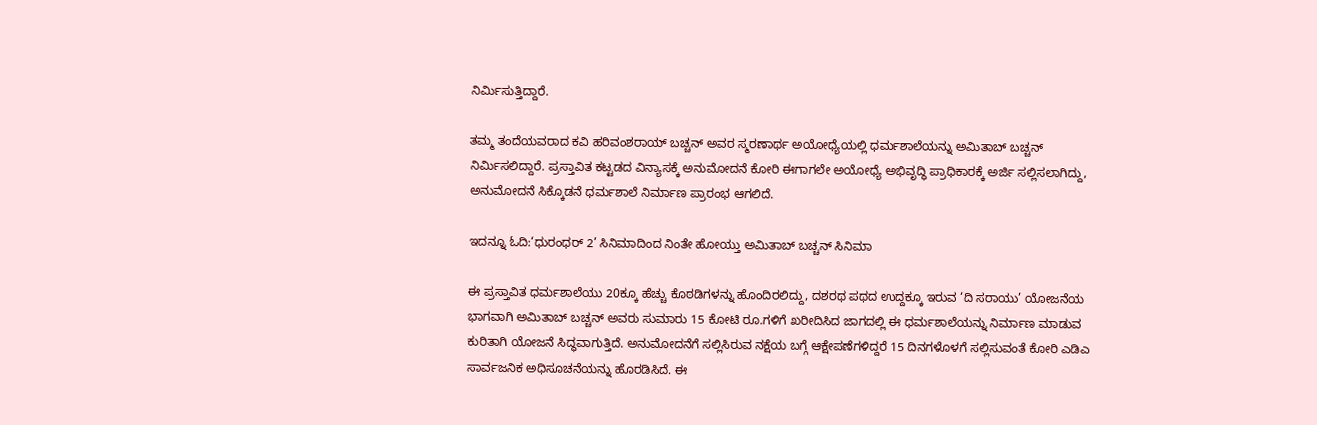ನಿರ್ಮಿಸುತ್ತಿದ್ದಾರೆ.

ತಮ್ಮ ತಂದೆಯವರಾದ ಕವಿ ಹರಿವಂಶರಾಯ್ ಬಚ್ಚನ್ ಅವರ ಸ್ಮರಣಾರ್ಥ ಅಯೋಧ್ಯೆಯಲ್ಲಿ ಧರ್ಮಶಾಲೆಯನ್ನು ಅಮಿತಾಬ್ ಬಚ್ಚನ್ ನಿರ್ಮಿಸಲಿದ್ದಾರೆ. ಪ್ರಸ್ತಾವಿತ ಕಟ್ಟಡದ ವಿನ್ಯಾಸಕ್ಕೆ ಅನುಮೋದನೆ ಕೋರಿ ಈಗಾಗಲೇ ಅಯೋಧ್ಯೆ ಅಭಿವೃದ್ಧಿ ಪ್ರಾಧಿಕಾರಕ್ಕೆ ಅರ್ಜಿ ಸಲ್ಲಿಸಲಾಗಿದ್ದು, ಅನುಮೋದನೆ ಸಿಕ್ಕೊಡನೆ ಧರ್ಮಶಾಲೆ ನಿರ್ಮಾಣ ಪ್ರಾರಂಭ ಆಗಲಿದೆ.

ಇದನ್ನೂ ಓದಿ:‘ಧುರಂಧರ್ 2’ ಸಿನಿಮಾದಿಂದ ನಿಂತೇ ಹೋಯ್ತು ಅಮಿತಾಬ್ ಬಚ್ಚನ್ ಸಿನಿಮಾ

ಈ ಪ್ರಸ್ತಾವಿತ ಧರ್ಮಶಾಲೆಯು 20ಕ್ಕೂ ಹೆಚ್ಚು ಕೊಠಡಿಗಳನ್ನು ಹೊಂದಿರಲಿದ್ದು, ದಶರಥ ಪಥದ ಉದ್ದಕ್ಕೂ ಇರುವ ‘ದಿ ಸರಾಯು’ ಯೋಜನೆಯ ಭಾಗವಾಗಿ ಅಮಿತಾಬ್ ಬಚ್ಚನ್ ಅವರು ಸುಮಾರು 15 ಕೋಟಿ ರೂ.ಗಳಿಗೆ ಖರೀದಿಸಿದ ಜಾಗದಲ್ಲಿ ಈ ಧರ್ಮಶಾಲೆಯನ್ನು ನಿರ್ಮಾಣ ಮಾಡುವ ಕುರಿತಾಗಿ ಯೋಜನೆ ಸಿದ್ಧವಾಗುತ್ತಿದೆ. ಅನುಮೋದನೆಗೆ ಸಲ್ಲಿಸಿರುವ ನಕ್ಷೆಯ ಬಗ್ಗೆ ಆಕ್ಷೇಪಣೆಗಳಿದ್ದರೆ 15 ದಿನಗಳೊಳಗೆ ಸಲ್ಲಿಸುವಂತೆ ಕೋರಿ ಎಡಿಎ ಸಾರ್ವಜನಿಕ ಅಧಿಸೂಚನೆಯನ್ನು ಹೊರಡಿಸಿದೆ. ಈ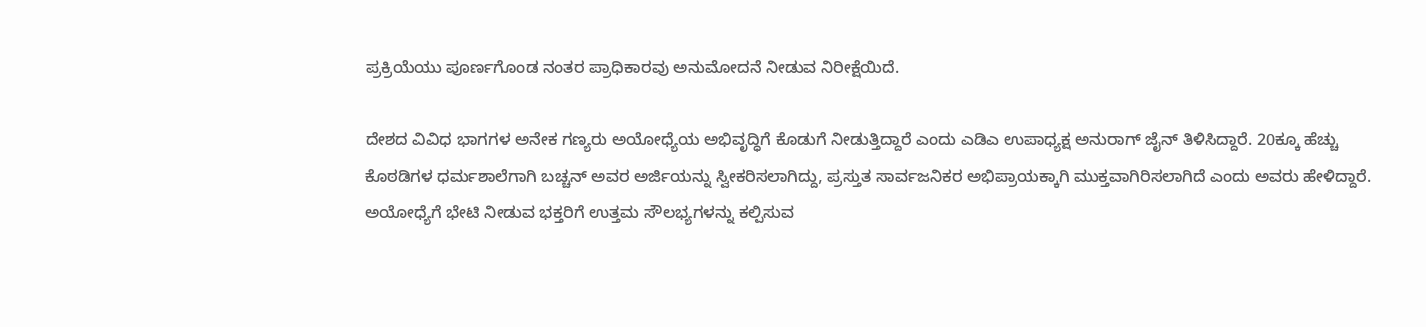ಪ್ರಕ್ರಿಯೆಯು ಪೂರ್ಣಗೊಂಡ ನಂತರ ಪ್ರಾಧಿಕಾರವು ಅನುಮೋದನೆ ನೀಡುವ ನಿರೀಕ್ಷೆಯಿದೆ.

ದೇಶದ ವಿವಿಧ ಭಾಗಗಳ ಅನೇಕ ಗಣ್ಯರು ಅಯೋಧ್ಯೆಯ ಅಭಿವೃದ್ಧಿಗೆ ಕೊಡುಗೆ ನೀಡುತ್ತಿದ್ದಾರೆ ಎಂದು ಎಡಿಎ ಉಪಾಧ್ಯಕ್ಷ ಅನುರಾಗ್ ಜೈನ್ ತಿಳಿಸಿದ್ದಾರೆ. 20ಕ್ಕೂ ಹೆಚ್ಚು ಕೊಠಡಿಗಳ ಧರ್ಮಶಾಲೆಗಾಗಿ ಬಚ್ಚನ್ ಅವರ ಅರ್ಜಿಯನ್ನು ಸ್ವೀಕರಿಸಲಾಗಿದ್ದು, ಪ್ರಸ್ತುತ ಸಾರ್ವಜನಿಕರ ಅಭಿಪ್ರಾಯಕ್ಕಾಗಿ ಮುಕ್ತವಾಗಿರಿಸಲಾಗಿದೆ ಎಂದು ಅವರು ಹೇಳಿದ್ದಾರೆ. ಅಯೋಧ್ಯೆಗೆ ಭೇಟಿ ನೀಡುವ ಭಕ್ತರಿಗೆ ಉತ್ತಮ ಸೌಲಭ್ಯಗಳನ್ನು ಕಲ್ಪಿಸುವ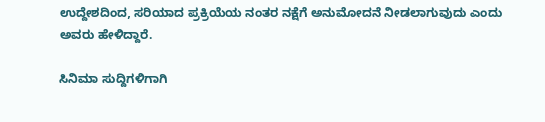ಉದ್ದೇಶದಿಂದ, ಸರಿಯಾದ ಪ್ರಕ್ರಿಯೆಯ ನಂತರ ನಕ್ಷೆಗೆ ಅನುಮೋದನೆ ನೀಡಲಾಗುವುದು ಎಂದು ಅವರು ಹೇಳಿದ್ದಾರೆ.

ಸಿನಿಮಾ ಸುದ್ದಿಗಳಿಗಾಗಿ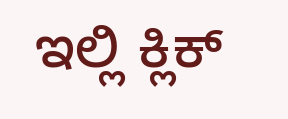ಇಲ್ಲಿ ಕ್ಲಿಕ್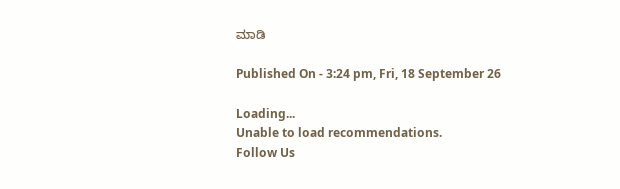ಮಾಡಿ

Published On - 3:24 pm, Fri, 18 September 26

Loading...
Unable to load recommendations.
Follow Us